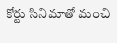కోర్టు సినిమాతో మంచి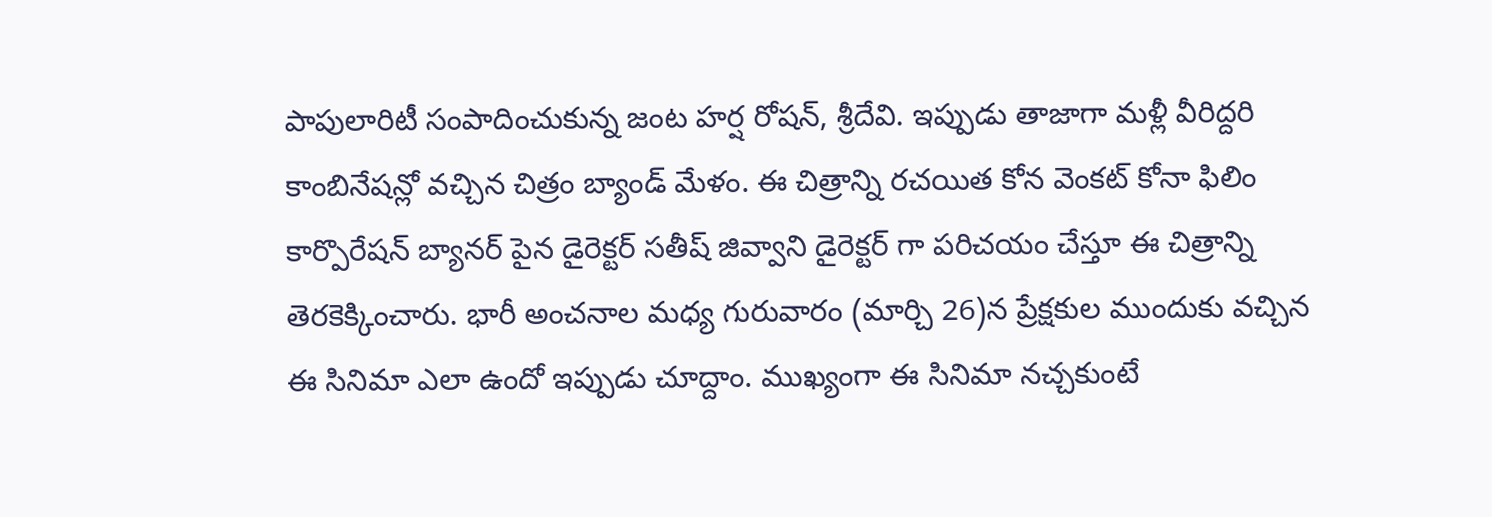పాపులారిటీ సంపాదించుకున్న జంట హర్ష రోషన్, శ్రీదేవి. ఇప్పుడు తాజాగా మళ్లీ వీరిద్దరి కాంబినేషన్లో వచ్చిన చిత్రం బ్యాండ్ మేళం. ఈ చిత్రాన్ని రచయిత కోన వెంకట్ కోనా ఫిలిం కార్పొరేషన్ బ్యానర్ పైన డైరెక్టర్ సతీష్ జివ్వాని డైరెక్టర్ గా పరిచయం చేస్తూ ఈ చిత్రాన్ని తెరకెక్కించారు. భారీ అంచనాల మధ్య గురువారం (మార్చి 26)న ప్రేక్షకుల ముందుకు వచ్చిన ఈ సినిమా ఎలా ఉందో ఇప్పుడు చూద్దాం. ముఖ్యంగా ఈ సినిమా నచ్చకుంటే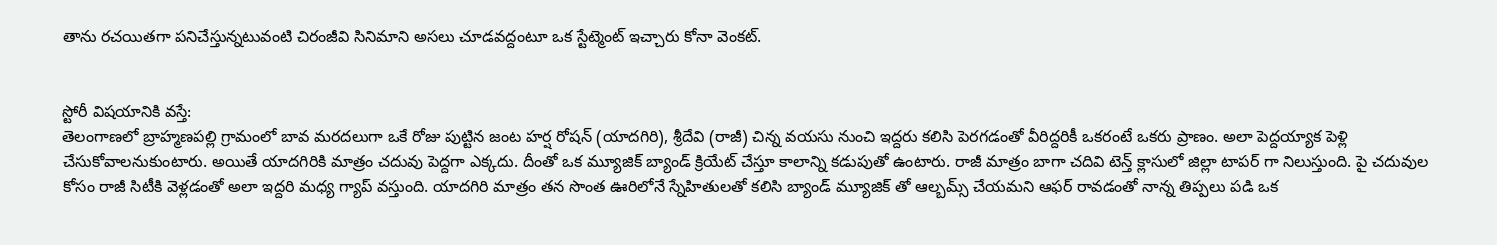తాను రచయితగా పనిచేస్తున్నటువంటి చిరంజీవి సినిమాని అసలు చూడవద్దంటూ ఒక స్టేట్మెంట్ ఇచ్చారు కోనా వెంకట్.


స్టోరీ విషయానికి వస్తే:
తెలంగాణలో బ్రాహ్మణపల్లి గ్రామంలో బావ మరదలుగా ఒకే రోజు పుట్టిన జంట హర్ష రోషన్ (యాదగిరి), శ్రీదేవి (రాజీ) చిన్న వయసు నుంచి ఇద్దరు కలిసి పెరగడంతో వీరిద్దరికీ ఒకరంటే ఒకరు ప్రాణం. అలా పెద్దయ్యాక పెళ్లి చేసుకోవాలనుకుంటారు. అయితే యాదగిరికి మాత్రం చదువు పెద్దగా ఎక్కదు. దీంతో ఒక మ్యూజిక్ బ్యాండ్ క్రియేట్ చేస్తూ కాలాన్ని కడుపుతో ఉంటారు. రాజీ మాత్రం బాగా చదివి టెన్త్ క్లాసులో జిల్లా టాపర్ గా నిలుస్తుంది. పై చదువుల కోసం రాజీ సిటీకి వెళ్లడంతో అలా ఇద్దరి మధ్య గ్యాప్ వస్తుంది. యాదగిరి మాత్రం తన సొంత ఊరిలోనే స్నేహితులతో కలిసి బ్యాండ్ మ్యూజిక్ తో ఆల్బమ్స్ చేయమని ఆఫర్ రావడంతో నాన్న తిప్పలు పడి ఒక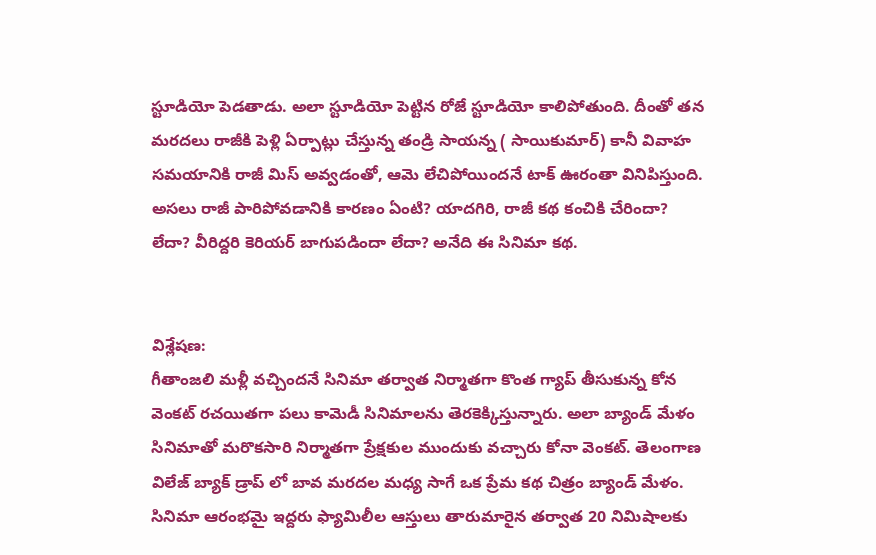స్టూడియో పెడతాడు. అలా స్టూడియో పెట్టిన రోజే స్టూడియో కాలిపోతుంది. దీంతో తన మరదలు రాజీకి పెళ్లి ఏర్పాట్లు చేస్తున్న తండ్రి సాయన్న ( సాయికుమార్) కానీ వివాహ సమయానికి రాజీ మిస్ అవ్వడంతో, ఆమె లేచిపోయిందనే టాక్ ఊరంతా వినిపిస్తుంది. అసలు రాజీ పారిపోవడానికి కారణం ఏంటి? యాదగిరి, రాజీ కథ కంచికి చేరిందా? లేదా? వీరిద్దరి కెరియర్ బాగుపడిందా లేదా? అనేది ఈ సినిమా కథ.


విశ్లేషణ:
గీతాంజలి మళ్లీ వచ్చిందనే సినిమా తర్వాత నిర్మాతగా కొంత గ్యాప్ తీసుకున్న కోన వెంకట్ రచయితగా పలు కామెడీ సినిమాలను తెరకెక్కిస్తున్నారు. అలా బ్యాండ్ మేళం సినిమాతో మరొకసారి నిర్మాతగా ప్రేక్షకుల ముందుకు వచ్చారు కోనా వెంకట్. తెలంగాణ విలేజ్ బ్యాక్ డ్రాప్ లో బావ మరదల మధ్య సాగే ఒక ప్రేమ కథ చిత్రం బ్యాండ్ మేళం. సినిమా ఆరంభమై ఇద్దరు ఫ్యామిలీల ఆస్తులు తారుమారైన తర్వాత 20 నిమిషాలకు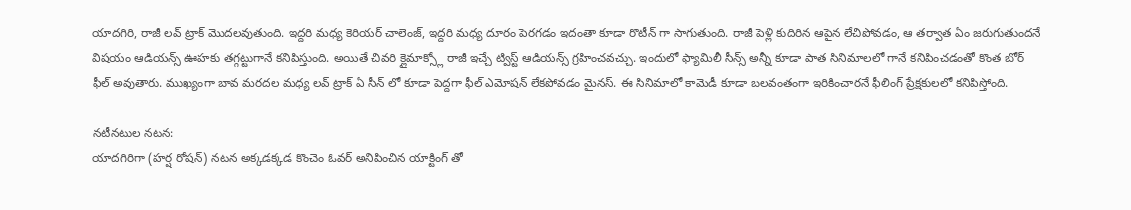యాదగిరి, రాజీ లవ్ ట్రాక్ మొదలవుతుంది. ఇద్దరి మధ్య కెరియర్ చాలెంజ్, ఇద్దరి మధ్య దూరం పెరగడం ఇదంతా కూడా రొటీన్ గా సాగుతుంది. రాజీ పెళ్లి కుదిరిన ఆపైన లేచిపోవడం, ఆ తర్వాత ఏం జరుగుతుందనే విషయం ఆడియన్స్ ఊహకు తగ్గట్టుగానే కనిపిస్తుంది. అయితే చివరి క్లైమాక్స్లో రాజీ ఇచ్చే ట్విస్ట్ ఆడియన్స్ గ్రహించవచ్చు. ఇందులో ఫ్యామిలీ సీన్స్ అన్నీ కూడా పాత సినిమాలలో గానే కనిపించడంతో కొంత బోర్ ఫీల్ అవుతారు. ముఖ్యంగా బావ మరదల మధ్య లవ్ ట్రాక్ ఏ సీన్ లో కూడా పెద్దగా ఫీల్ ఎమోషన్ లేకపోవడం మైనస్. ఈ సినిమాలో కామెడీ కూడా బలవంతంగా ఇరికించారనే ఫీలింగ్ ప్రేక్షకులలో కనిపిస్తోంది.

నటీనటుల నటన:
యాదగిరిగా (హర్ష రోషన్) నటన అక్కడక్కడ కొంచెం ఓవర్ అనిపించిన యాక్టింగ్ తో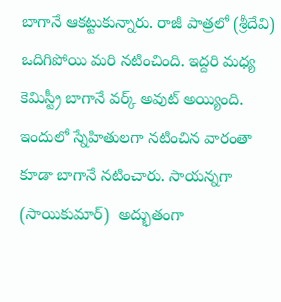బాగానే ఆకట్టుకున్నారు. రాజీ పాత్రలో (శ్రీదేవి) ఒదిగిపోయి మరి నటించింది. ఇద్దరి మధ్య కెమిస్ట్రీ బాగానే వర్క్ అవుట్ అయ్యింది. ఇందులో స్నేహితులగా నటించిన వారంతా కూడా బాగానే నటించారు. సాయన్నగా (సాయికుమార్)  అద్భుతంగా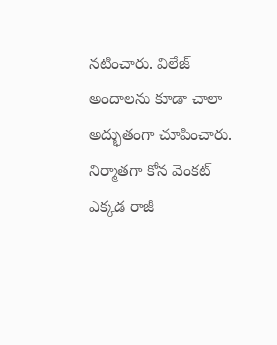నటించారు. విలేజ్ అందాలను కూడా చాలా అద్భుతంగా చూపించారు. నిర్మాతగా కోన వెంకట్ ఎక్కడ రాజీ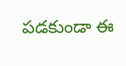పడకుండా ఈ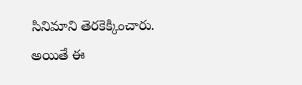సినిమాని తెరకెక్కించారు. అయితే ఈ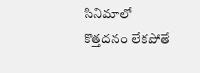సినిమాలో కొత్తదనం లేకపోతే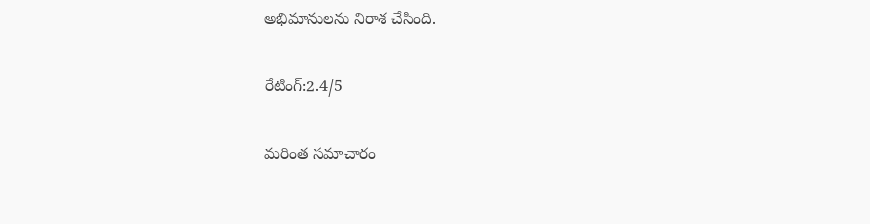అభిమానులను నిరాశ చేసింది.

రేటింగ్:2.4/5

మరింత సమాచారం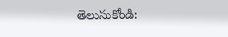తెలుసుకోండి: